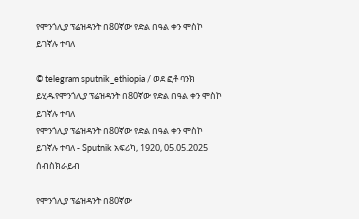የሞንጎሊያ ፕሬዝዳንት በ80ኛው የድል በዓል ቀን ሞስኮ ይገኛሉ ተባለ

© telegram sputnik_ethiopia / ወደ ፎቶ ባንክ ይሂዱየሞንጎሊያ ፕሬዝዳንት በ80ኛው የድል በዓል ቀን ሞስኮ ይገኛሉ ተባለ
የሞንጎሊያ ፕሬዝዳንት በ80ኛው የድል በዓል ቀን ሞስኮ ይገኛሉ ተባለ - Sputnik አፍሪካ, 1920, 05.05.2025
ሰብስክራይብ

የሞንጎሊያ ፕሬዝዳንት በ80ኛው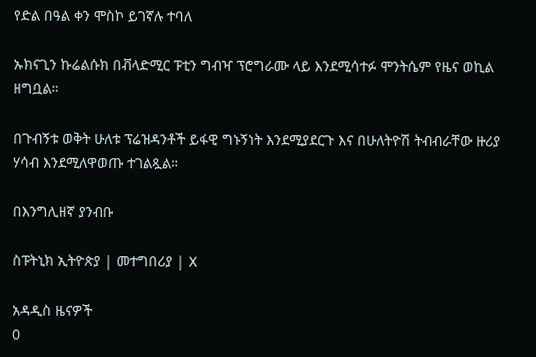የድል በዓል ቀን ሞስኮ ይገኛሉ ተባለ

ኡክናጊን ኩሬልሱክ በቭላድሚር ፑቲን ግብዣ ፕሮግራሙ ላይ እንደሚሳተፉ ሞንትሴም የዜና ወኪል ዘግቧል።

በጉብኝቱ ወቅት ሁለቱ ፕሬዝዳንቶች ይፋዊ ግኑኝነት እንደሚያደርጉ እና በሁለትዮሽ ትብብራቸው ዙሪያ ሃሳብ እንደሚለዋወጡ ተገልጿል።

በእንግሊዘኛ ያንብቡ

ስፑትኒክ ኢትዮጵያ | መተግበሪያ | X

አዳዲስ ዜናዎች
0